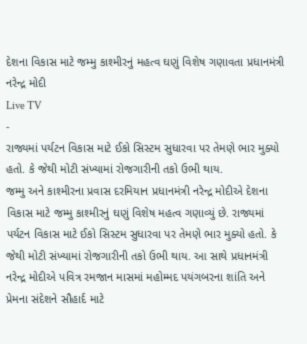દેશના વિકાસ માટે જમ્મુ કાશ્મીરનું મહત્વ ઘણું વિશેષ ગણાવતા પ્રધાનમંત્રી નરેન્દ્ર મોદી
Live TV
-
રાજ્યમાં પર્યટન વિકાસ માટે ઈકો સિસ્ટમ સુધારવા પર તેમણે ભાર મુક્યો હતો. કે જેથી મોટી સંખ્યામાં રોજગારીની તકો ઉભી થાય.
જમ્મુ અને કાશ્મીરના પ્રવાસ દરમિયાન પ્રધાનમંત્રી નરેન્દ્ર મોદીએ દેશના વિકાસ માટે જમ્મુ કાશ્મીરનું ઘણું વિશેષ મહત્વ ગણાવ્યું છે. રાજ્યમાં પર્યટન વિકાસ માટે ઈકો સિસ્ટમ સુધારવા પર તેમણે ભાર મુક્યો હતો. કે જેથી મોટી સંખ્યામાં રોજગારીની તકો ઉભી થાય. આ સાથે પ્રધાનમંત્રી નરેન્દ્ર મોદીએ પવિત્ર રમજાન માસમાં મહોમ્મદ પયંગબરના શાંતિ અને પ્રેમના સંદેશને સૌહાર્દ માટે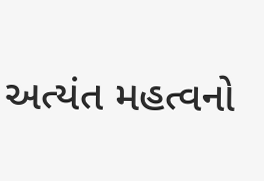અત્યંત મહત્વનો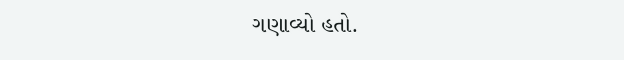ગણાવ્યો હતો.